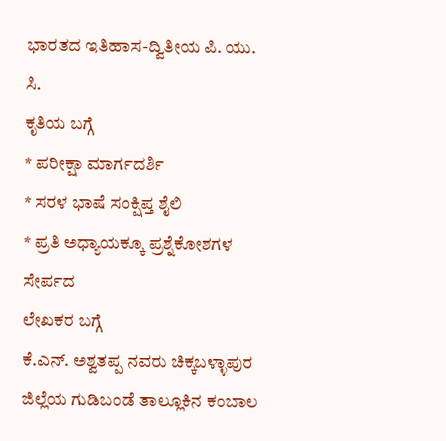ಭಾರತದ ಇತಿಹಾಸ-ದ್ವಿತೀಯ ಪಿ. ಯು. ಸಿ.
ಕೃತಿಯ ಬಗ್ಗೆ
* ಪರೀಕ್ಷಾ ಮಾರ್ಗದರ್ಶಿ
* ಸರಳ ಭಾಷೆ ಸಂಕ್ಷಿಪ್ತ ಶೈಲಿ
* ಪ್ರತಿ ಅಧ್ಯಾಯಕ್ಕೂ ಪ್ರಶ್ನೆಕೋಶಗಳ ಸೇರ್ಪದ
ಲೇಖಕರ ಬಗ್ಗೆ
ಕೆ.ಎನ್. ಅಶ್ವತಪ್ಪ ನವರು ಚಿಕ್ಕಬಳ್ಳಾಪುರ ಜಿಲ್ಲೆಯ ಗುಡಿಬಂಡೆ ತಾಲ್ಲೂಕಿನ ಕಂಬಾಲ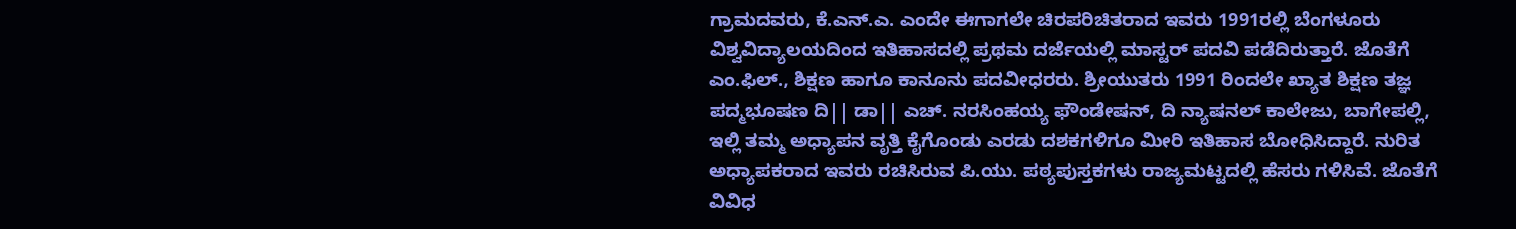ಗ್ರಾಮದವರು, ಕೆ.ಎನ್.ಎ. ಎಂದೇ ಈಗಾಗಲೇ ಚಿರಪರಿಚಿತರಾದ ಇವರು 1991ರಲ್ಲಿ ಬೆಂಗಳೂರು ವಿಶ್ವವಿದ್ಯಾಲಯದಿಂದ ಇತಿಹಾಸದಲ್ಲಿ ಪ್ರಥಮ ದರ್ಜೆಯಲ್ಲಿ ಮಾಸ್ಟರ್ ಪದವಿ ಪಡೆದಿರುತ್ತಾರೆ. ಜೊತೆಗೆ ಎಂ.ಫಿಲ್., ಶಿಕ್ಷಣ ಹಾಗೂ ಕಾನೂನು ಪದವೀಧರರು. ಶ್ರೀಯುತರು 1991 ರಿಂದಲೇ ಖ್ಯಾತ ಶಿಕ್ಷಣ ತಜ್ಞ ಪದ್ಮಭೂಷಣ ದಿ|| ಡಾ|| ಎಚ್. ನರಸಿಂಹಯ್ಯ ಫೌಂಡೇಷನ್, ದಿ ನ್ಯಾಷನಲ್ ಕಾಲೇಜು, ಬಾಗೇಪಲ್ಲಿ, ಇಲ್ಲಿ ತಮ್ಮ ಅಧ್ಯಾಪನ ವೃತ್ತಿ ಕೈಗೊಂಡು ಎರಡು ದಶಕಗಳಿಗೂ ಮೀರಿ ಇತಿಹಾಸ ಬೋಧಿಸಿದ್ದಾರೆ. ನುರಿತ ಅಧ್ಯಾಪಕರಾದ ಇವರು ರಚಿಸಿರುವ ಪಿ.ಯು. ಪಠ್ಯಪುಸ್ತಕಗಳು ರಾಜ್ಯಮಟ್ಟದಲ್ಲಿ ಹೆಸರು ಗಳಿಸಿವೆ. ಜೊತೆಗೆ ವಿವಿಧ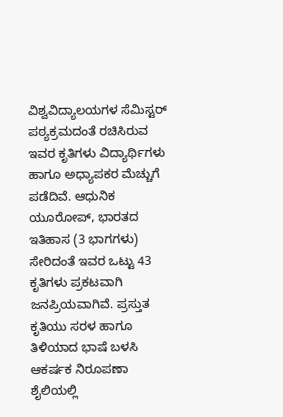ವಿಶ್ವವಿದ್ಯಾಲಯಗಳ ಸೆಮಿಸ್ಟರ್ ಪಠ್ಯಕ್ರಮದಂತೆ ರಚಿಸಿರುವ ಇವರ ಕೃತಿಗಳು ವಿದ್ಯಾರ್ಥಿಗಳು ಹಾಗೂ ಅಧ್ಯಾಪಕರ ಮೆಚ್ಚುಗೆ ಪಡೆದಿವೆ. ಆಧುನಿಕ ಯೂರೋಪ್, ಭಾರತದ ಇತಿಹಾಸ (3 ಭಾಗಗಳು) ಸೇರಿದಂತೆ ಇವರ ಒಟ್ಟು 43 ಕೃತಿಗಳು ಪ್ರಕಟವಾಗಿ ಜನಪ್ರಿಯವಾಗಿವೆ. ಪ್ರಸ್ತುತ ಕೃತಿಯು ಸರಳ ಹಾಗೂ ತಿಳಿಯಾದ ಭಾಷೆ ಬಳಸಿ ಆಕರ್ಷಕ ನಿರೂಪಣಾ ಶೈಲಿಯಲ್ಲಿ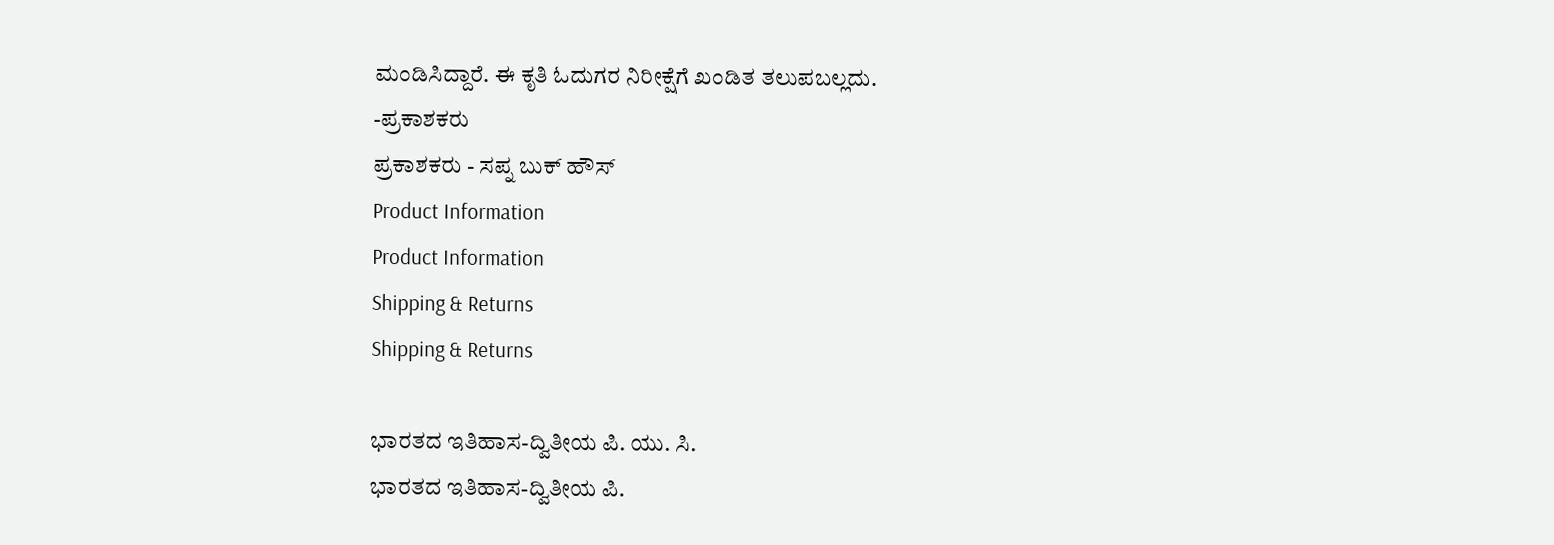ಮಂಡಿಸಿದ್ದಾರೆ. ಈ ಕೃತಿ ಓದುಗರ ನಿರೀಕ್ಷೆಗೆ ಖಂಡಿತ ತಲುಪಬಲ್ಲದು.
-ಪ್ರಕಾಶಕರು
ಪ್ರಕಾಶಕರು - ಸಪ್ನ ಬುಕ್ ಹೌಸ್
Product Information
Product Information
Shipping & Returns
Shipping & Returns

ಭಾರತದ ಇತಿಹಾಸ-ದ್ವಿತೀಯ ಪಿ. ಯು. ಸಿ.
ಭಾರತದ ಇತಿಹಾಸ-ದ್ವಿತೀಯ ಪಿ.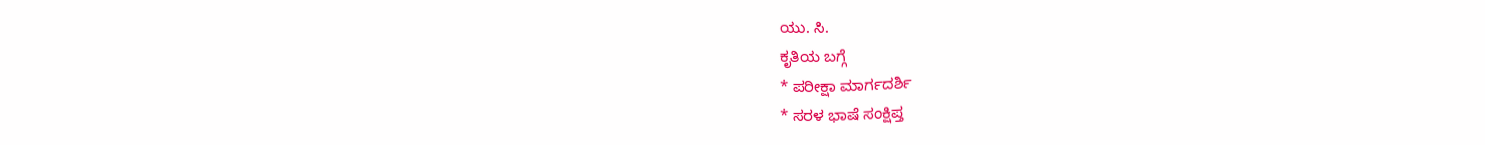ಯು. ಸಿ.
ಕೃತಿಯ ಬಗ್ಗೆ
* ಪರೀಕ್ಷಾ ಮಾರ್ಗದರ್ಶಿ
* ಸರಳ ಭಾಷೆ ಸಂಕ್ಷಿಪ್ತ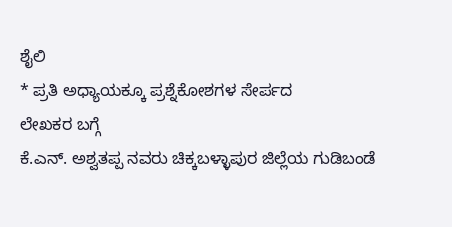ಶೈಲಿ
* ಪ್ರತಿ ಅಧ್ಯಾಯಕ್ಕೂ ಪ್ರಶ್ನೆಕೋಶಗಳ ಸೇರ್ಪದ
ಲೇಖಕರ ಬಗ್ಗೆ
ಕೆ.ಎನ್. ಅಶ್ವತಪ್ಪ ನವರು ಚಿಕ್ಕಬಳ್ಳಾಪುರ ಜಿಲ್ಲೆಯ ಗುಡಿಬಂಡೆ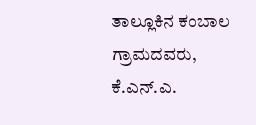ತಾಲ್ಲೂಕಿನ ಕಂಬಾಲ ಗ್ರಾಮದವರು, ಕೆ.ಎನ್.ಎ.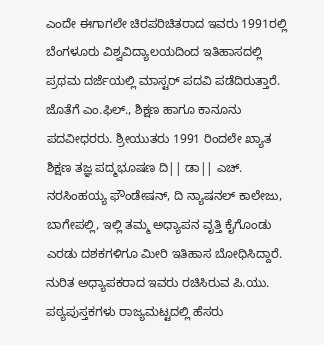ಎಂದೇ ಈಗಾಗಲೇ ಚಿರಪರಿಚಿತರಾದ ಇವರು 1991ರಲ್ಲಿ ಬೆಂಗಳೂರು ವಿಶ್ವವಿದ್ಯಾಲಯದಿಂದ ಇತಿಹಾಸದಲ್ಲಿ ಪ್ರಥಮ ದರ್ಜೆಯಲ್ಲಿ ಮಾಸ್ಟರ್ ಪದವಿ ಪಡೆದಿರುತ್ತಾರೆ. ಜೊತೆಗೆ ಎಂ.ಫಿಲ್., ಶಿಕ್ಷಣ ಹಾಗೂ ಕಾನೂನು ಪದವೀಧರರು. ಶ್ರೀಯುತರು 1991 ರಿಂದಲೇ ಖ್ಯಾತ ಶಿಕ್ಷಣ ತಜ್ಞ ಪದ್ಮಭೂಷಣ ದಿ|| ಡಾ|| ಎಚ್. ನರಸಿಂಹಯ್ಯ ಫೌಂಡೇಷನ್, ದಿ ನ್ಯಾಷನಲ್ ಕಾಲೇಜು, ಬಾಗೇಪಲ್ಲಿ, ಇಲ್ಲಿ ತಮ್ಮ ಅಧ್ಯಾಪನ ವೃತ್ತಿ ಕೈಗೊಂಡು ಎರಡು ದಶಕಗಳಿಗೂ ಮೀರಿ ಇತಿಹಾಸ ಬೋಧಿಸಿದ್ದಾರೆ. ನುರಿತ ಅಧ್ಯಾಪಕರಾದ ಇವರು ರಚಿಸಿರುವ ಪಿ.ಯು. ಪಠ್ಯಪುಸ್ತಕಗಳು ರಾಜ್ಯಮಟ್ಟದಲ್ಲಿ ಹೆಸರು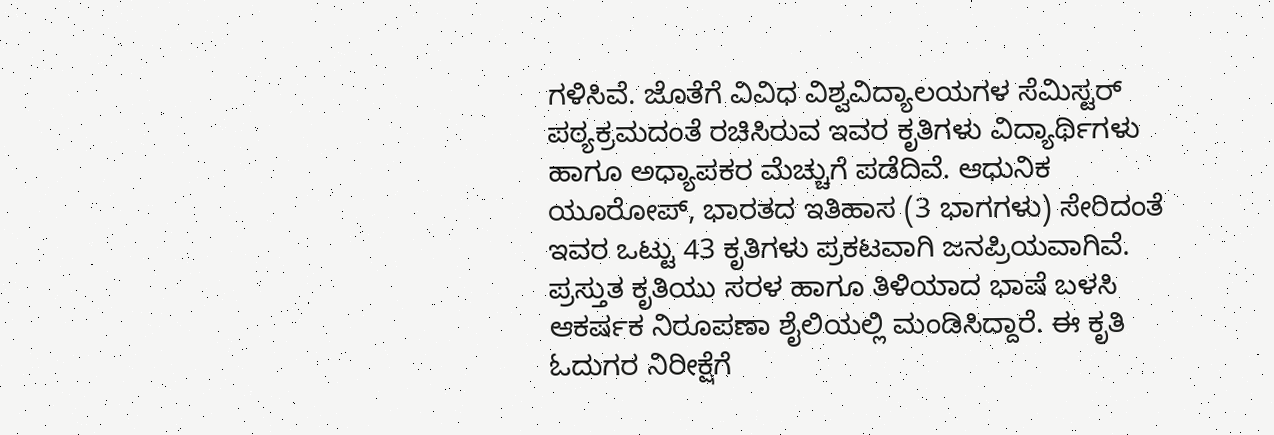ಗಳಿಸಿವೆ. ಜೊತೆಗೆ ವಿವಿಧ ವಿಶ್ವವಿದ್ಯಾಲಯಗಳ ಸೆಮಿಸ್ಟರ್ ಪಠ್ಯಕ್ರಮದಂತೆ ರಚಿಸಿರುವ ಇವರ ಕೃತಿಗಳು ವಿದ್ಯಾರ್ಥಿಗಳು ಹಾಗೂ ಅಧ್ಯಾಪಕರ ಮೆಚ್ಚುಗೆ ಪಡೆದಿವೆ. ಆಧುನಿಕ ಯೂರೋಪ್, ಭಾರತದ ಇತಿಹಾಸ (3 ಭಾಗಗಳು) ಸೇರಿದಂತೆ ಇವರ ಒಟ್ಟು 43 ಕೃತಿಗಳು ಪ್ರಕಟವಾಗಿ ಜನಪ್ರಿಯವಾಗಿವೆ. ಪ್ರಸ್ತುತ ಕೃತಿಯು ಸರಳ ಹಾಗೂ ತಿಳಿಯಾದ ಭಾಷೆ ಬಳಸಿ ಆಕರ್ಷಕ ನಿರೂಪಣಾ ಶೈಲಿಯಲ್ಲಿ ಮಂಡಿಸಿದ್ದಾರೆ. ಈ ಕೃತಿ ಓದುಗರ ನಿರೀಕ್ಷೆಗೆ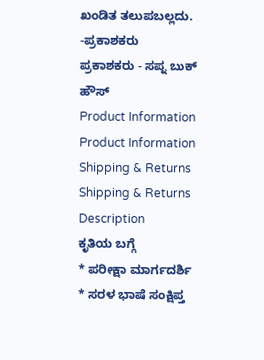ಖಂಡಿತ ತಲುಪಬಲ್ಲದು.
-ಪ್ರಕಾಶಕರು
ಪ್ರಕಾಶಕರು - ಸಪ್ನ ಬುಕ್ ಹೌಸ್
Product Information
Product Information
Shipping & Returns
Shipping & Returns
Description
ಕೃತಿಯ ಬಗ್ಗೆ
* ಪರೀಕ್ಷಾ ಮಾರ್ಗದರ್ಶಿ
* ಸರಳ ಭಾಷೆ ಸಂಕ್ಷಿಪ್ತ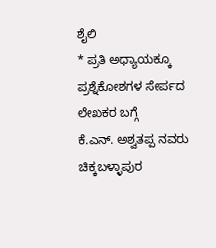ಶೈಲಿ
* ಪ್ರತಿ ಅಧ್ಯಾಯಕ್ಕೂ ಪ್ರಶ್ನೆಕೋಶಗಳ ಸೇರ್ಪದ
ಲೇಖಕರ ಬಗ್ಗೆ
ಕೆ.ಎನ್. ಅಶ್ವತಪ್ಪ ನವರು ಚಿಕ್ಕಬಳ್ಳಾಪುರ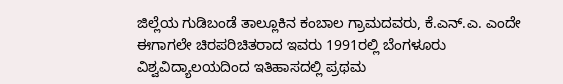ಜಿಲ್ಲೆಯ ಗುಡಿಬಂಡೆ ತಾಲ್ಲೂಕಿನ ಕಂಬಾಲ ಗ್ರಾಮದವರು, ಕೆ.ಎನ್.ಎ. ಎಂದೇ ಈಗಾಗಲೇ ಚಿರಪರಿಚಿತರಾದ ಇವರು 1991ರಲ್ಲಿ ಬೆಂಗಳೂರು ವಿಶ್ವವಿದ್ಯಾಲಯದಿಂದ ಇತಿಹಾಸದಲ್ಲಿ ಪ್ರಥಮ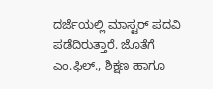ದರ್ಜೆಯಲ್ಲಿ ಮಾಸ್ಟರ್ ಪದವಿ ಪಡೆದಿರುತ್ತಾರೆ. ಜೊತೆಗೆ ಎಂ.ಫಿಲ್., ಶಿಕ್ಷಣ ಹಾಗೂ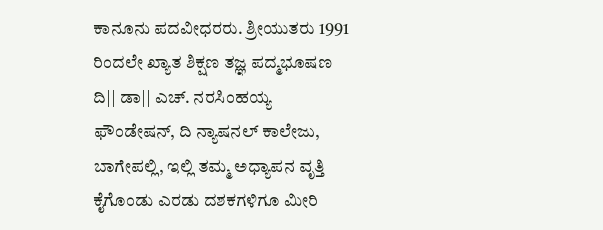ಕಾನೂನು ಪದವೀಧರರು. ಶ್ರೀಯುತರು 1991 ರಿಂದಲೇ ಖ್ಯಾತ ಶಿಕ್ಷಣ ತಜ್ಞ ಪದ್ಮಭೂಷಣ ದಿ|| ಡಾ|| ಎಚ್. ನರಸಿಂಹಯ್ಯ ಫೌಂಡೇಷನ್, ದಿ ನ್ಯಾಷನಲ್ ಕಾಲೇಜು, ಬಾಗೇಪಲ್ಲಿ, ಇಲ್ಲಿ ತಮ್ಮ ಅಧ್ಯಾಪನ ವೃತ್ತಿ ಕೈಗೊಂಡು ಎರಡು ದಶಕಗಳಿಗೂ ಮೀರಿ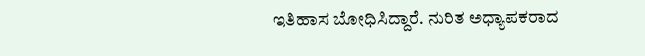ಇತಿಹಾಸ ಬೋಧಿಸಿದ್ದಾರೆ. ನುರಿತ ಅಧ್ಯಾಪಕರಾದ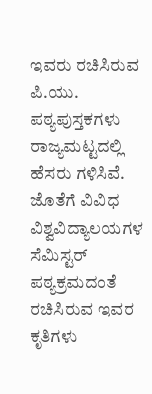ಇವರು ರಚಿಸಿರುವ ಪಿ.ಯು. ಪಠ್ಯಪುಸ್ತಕಗಳು ರಾಜ್ಯಮಟ್ಟದಲ್ಲಿ ಹೆಸರು ಗಳಿಸಿವೆ. ಜೊತೆಗೆ ವಿವಿಧ ವಿಶ್ವವಿದ್ಯಾಲಯಗಳ ಸೆಮಿಸ್ಟರ್ ಪಠ್ಯಕ್ರಮದಂತೆ ರಚಿಸಿರುವ ಇವರ ಕೃತಿಗಳು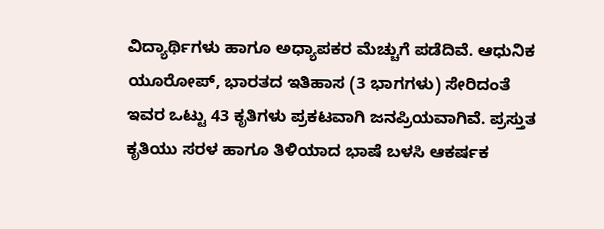ವಿದ್ಯಾರ್ಥಿಗಳು ಹಾಗೂ ಅಧ್ಯಾಪಕರ ಮೆಚ್ಚುಗೆ ಪಡೆದಿವೆ. ಆಧುನಿಕ ಯೂರೋಪ್, ಭಾರತದ ಇತಿಹಾಸ (3 ಭಾಗಗಳು) ಸೇರಿದಂತೆ ಇವರ ಒಟ್ಟು 43 ಕೃತಿಗಳು ಪ್ರಕಟವಾಗಿ ಜನಪ್ರಿಯವಾಗಿವೆ. ಪ್ರಸ್ತುತ ಕೃತಿಯು ಸರಳ ಹಾಗೂ ತಿಳಿಯಾದ ಭಾಷೆ ಬಳಸಿ ಆಕರ್ಷಕ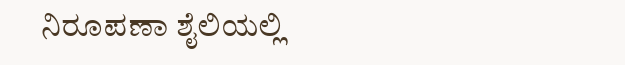ನಿರೂಪಣಾ ಶೈಲಿಯಲ್ಲಿ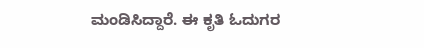ಮಂಡಿಸಿದ್ದಾರೆ. ಈ ಕೃತಿ ಓದುಗರ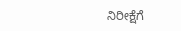ನಿರೀಕ್ಷೆಗೆ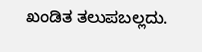ಖಂಡಿತ ತಲುಪಬಲ್ಲದು.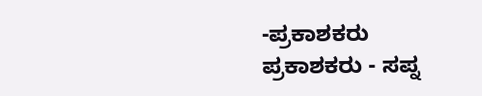-ಪ್ರಕಾಶಕರು
ಪ್ರಕಾಶಕರು - ಸಪ್ನ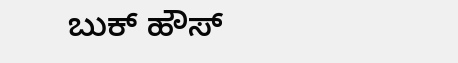ಬುಕ್ ಹೌಸ್